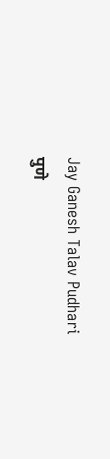Jay Ganesh Talav Pudhari
पुणे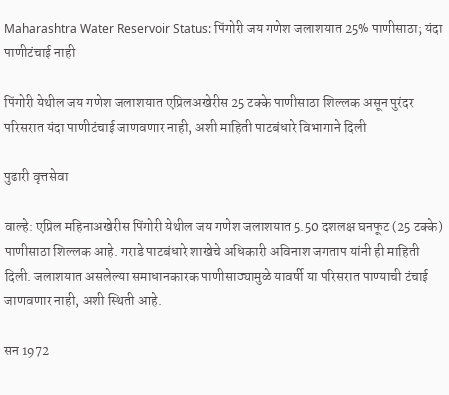Maharashtra Water Reservoir Status: पिंगोरी जय गणेश जलाशयात 25% पाणीसाठा; यंदा पाणीटंचाई नाही

पिंगोरी येथील जय गणेश जलाशयात एप्रिलअखेरीस 25 टक्के पाणीसाठा शिल्लक असून पुरंदर परिसरात यंदा पाणीटंचाई जाणवणार नाही, अशी माहिती पाटबंधारे विभागाने दिली

पुढारी वृत्तसेवा

वाल्हे: एप्रिल महिनाअखेरीस पिंगोरी येथील जय गणेश जलाशयात 5.50 दशलक्ष घनफूट (25 टक्के) पाणीसाठा शिल्लक आहे. गराडे पाटबंधारे शाखेचे अधिकारी अविनाश जगताप यांनी ही माहिती दिली. जलाशयात असलेल्या समाधानकारक पाणीसाठ्यामुळे यावर्षी या परिसरात पाण्याची टंचाई जाणवणार नाही, अशी स्थिती आहे.

सन 1972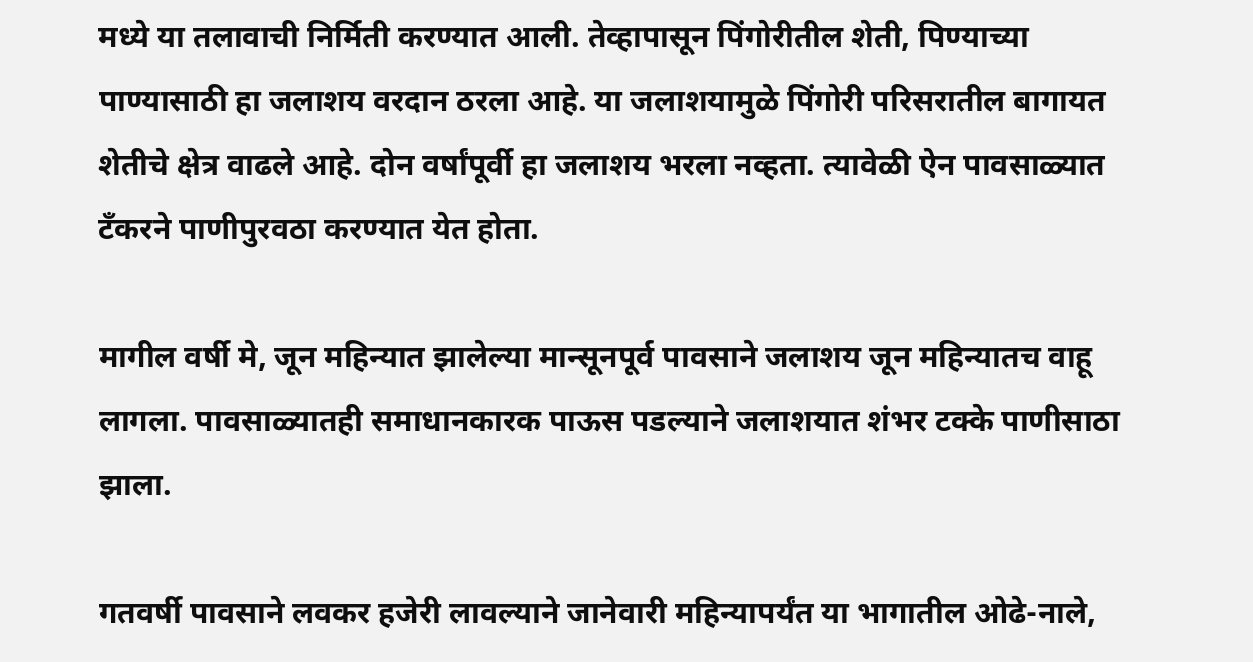मध्ये या तलावाची निर्मिती करण्यात आली. तेव्हापासून पिंगोरीतील शेती, पिण्याच्या पाण्यासाठी हा जलाशय वरदान ठरला आहे. या जलाशयामुळे पिंगोरी परिसरातील बागायत शेतीचे क्षेत्र वाढले आहे. दोन वर्षांपूर्वी हा जलाशय भरला नव्हता. त्यावेळी ऐन पावसाळ्यात टॅंकरने पाणीपुरवठा करण्यात येत होता.

मागील वर्षी मे, जून महिन्यात झालेल्या मान्सूनपूर्व पावसाने जलाशय जून महिन्यातच वाहू लागला. पावसाळ्यातही समाधानकारक पाऊस पडल्याने जलाशयात शंभर टक्के पाणीसाठा झाला.

गतवर्षी पावसाने लवकर हजेरी लावल्याने जानेवारी महिन्यापर्यंत या भागातील ओढे-नाले,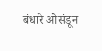बंधारे ओसंडून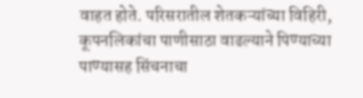वाहत होते. परिसरातील शेतकऱ्यांच्या विहिरी, कूपनलिकांचा पाणीसाठा वाढल्याने पिण्याच्या पाण्यासह सिंचनाचा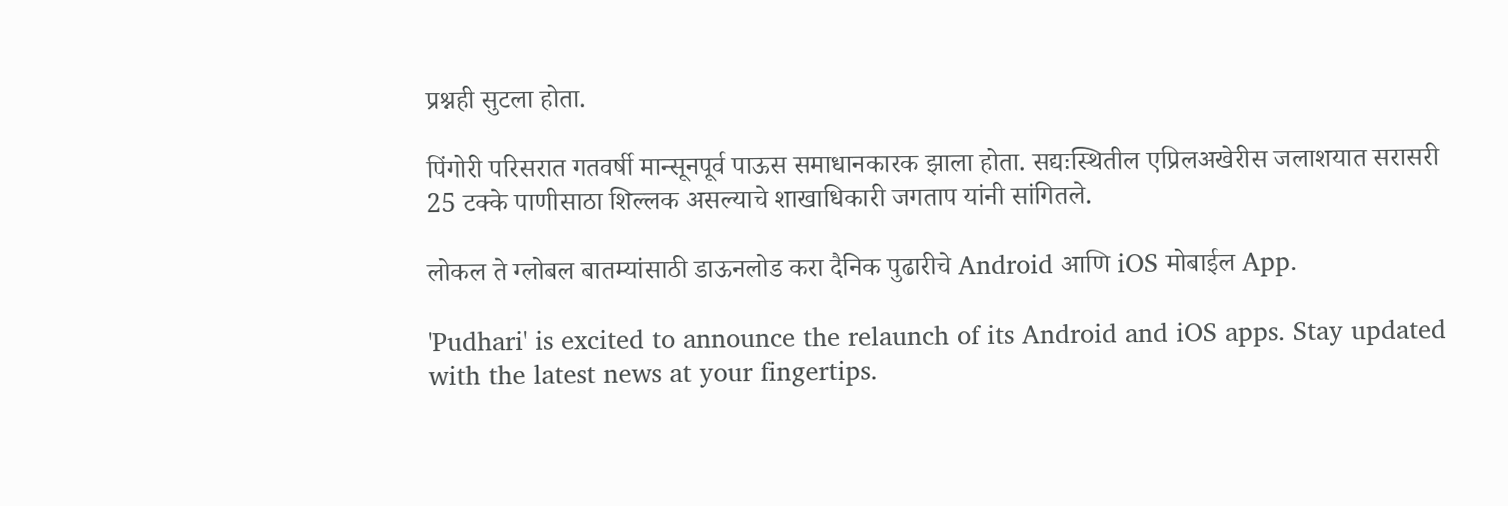प्रश्नही सुटला होता.

पिंगोरी परिसरात गतवर्षी मान्सूनपूर्व पाऊस समाधानकारक झाला होता. सद्यःस्थितील एप्रिलअखेरीस जलाशयात सरासरी 25 टक्के पाणीसाठा शिल्लक असल्याचे शाखाधिकारी जगताप यांनी सांगितले.

लोकल ते ग्लोबल बातम्यांसाठी डाऊनलोड करा दैनिक पुढारीचे Android आणि iOS मोबाईल App.

'Pudhari' is excited to announce the relaunch of its Android and iOS apps. Stay updated with the latest news at your fingertips.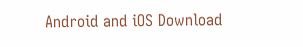Android and iOS Download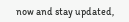now and stay updated,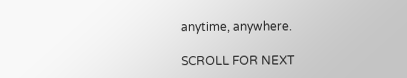anytime, anywhere.

SCROLL FOR NEXT